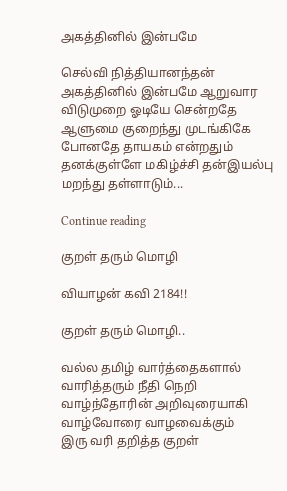அகத்தினில் இன்பமே

செல்வி நித்தியானந்தன் அகத்தினில் இன்பமே ஆறுவார விடுமுறை ஓடியே சென்றதே ஆளுமை குறைந்து முடங்கிகே போனதே தாயகம் என்றதும் தனக்குள்ளே மகிழ்ச்சி தன்இயல்பு மறந்து தள்ளாடும்...

Continue reading

குறள் தரும் மொழி

வியாழன் கவி 2184!!

குறள் தரும் மொழி..

வல்ல தமிழ் வார்த்தைகளால்
வாரித்தரும் நீதி நெறி
வாழ்ந்தோரின் அறிவுரையாகி
வாழ்வோரை வாழவைக்கும்
இரு வரி தறித்த குறள்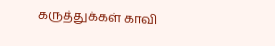கருத்துக்கள் காவி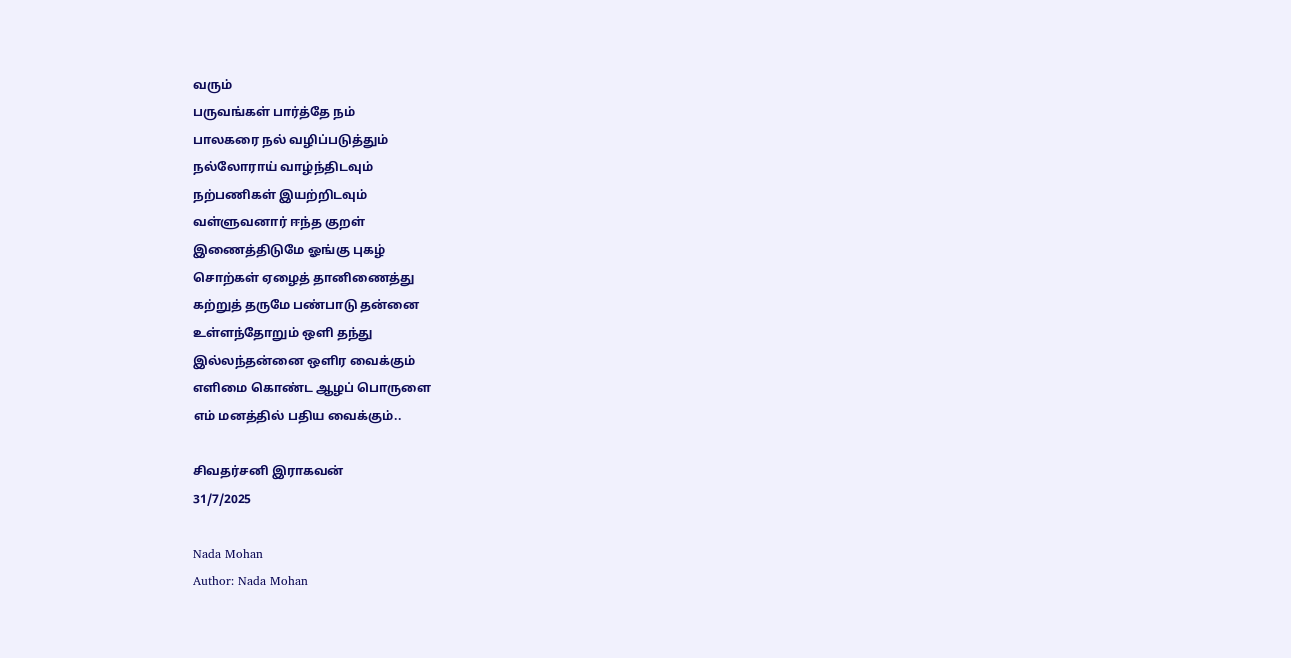வரும்
பருவங்கள் பார்த்தே நம்
பாலகரை நல் வழிப்படுத்தும்
நல்லோராய் வாழ்ந்திடவும்
நற்பணிகள் இயற்றிடவும்
வள்ளுவனார் ஈந்த குறள்
இணைத்திடுமே ஓங்கு புகழ்
சொற்கள் ஏழைத் தானிணைத்து
கற்றுத் தருமே பண்பாடு தன்னை
உள்ளந்தோறும் ஒளி தந்து
இல்லந்தன்னை ஒளிர வைக்கும்
எளிமை கொண்ட ஆழப் பொருளை
எம் மனத்தில் பதிய வைக்கும்..

சிவதர்சனி இராகவன்
31/7/2025

Nada Mohan
Author: Nada Mohan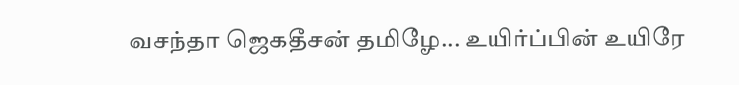வசந்தா ஜெகதீசன் தமிழே... உயிர்ப்பின் உயிரே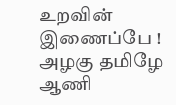உறவின் இணைப்பே ! அழகு தமிழே ஆணி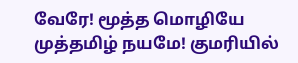வேரே! மூத்த மொழியே முத்தமிழ் நயமே! குமரியில்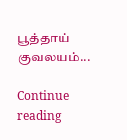பூத்தாய் குவலயம்...

Continue reading